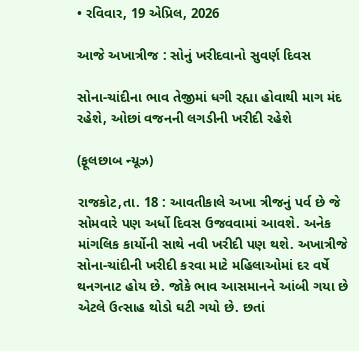• રવિવાર, 19 એપ્રિલ, 2026

આજે અખાત્રીજ : સોનું ખરીદવાનો સુવર્ણ દિવસ

સોના-ચાંદીના ભાવ તેજીમાં ધગી રહ્યા હોવાથી માગ મંદ રહેશે, ઓછાં વજનની લગડીની ખરીદી રહેશે

(ફૂલછાબ ન્યૂઝ)

રાજકોટ,તા. 18 : આવતીકાલે અખા ત્રીજનું પર્વ છે જે સોમવારે પણ અર્ધો દિવસ ઉજવવામાં આવશે. અનેક માંગલિક કાર્યોની સાથે નવી ખરીદી પણ થશે. અખાત્રીજે સોના-ચાંદીની ખરીદી કરવા માટે મહિલાઓમાં દર વર્ષે થનગનાટ હોય છે. જોકે ભાવ આસમાનને આંબી ગયા છે એટલે ઉત્સાહ થોડો ઘટી ગયો છે. છતાં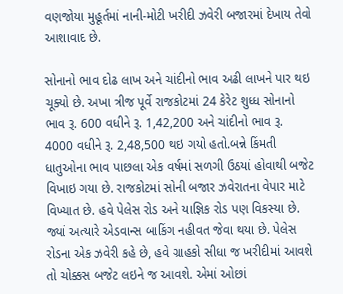વણજોયા મુહૂર્તમાં નાની-મોટી ખરીદી ઝવેરી બજારમાં દેખાય તેવો આશાવાદ છે.

સોનાનો ભાવ દોઢ લાખ અને ચાંદીનો ભાવ અઢી લાખને પાર થઇ ચૂક્યો છે. અખા ત્રીજ પૂર્વે રાજકોટમાં 24 કેરેટ શુધ્ધ સોનાનો ભાવ રૂ. 600 વધીને રૂ. 1,42,200 અને ચાંદીનો ભાવ રૂ. 4000 વધીને રૂ. 2,48,500 થઇ ગયો હતો.બન્ને કિંમતી ધાતુઓના ભાવ પાછલા એક વર્ષમાં સળગી ઉઠયાં હોવાથી બજેટ વિખાઇ ગયા છે. રાજકોટમાં સોની બજાર ઝવેરાતના વેપાર માટે વિખ્યાત છે. હવે પેલેસ રોડ અને યાજ્ઞિક રોડ પણ વિકસ્યા છે. જ્યાં અત્યારે એડવાન્સ બાકિંગ નહીવત જેવા થયા છે. પેલેસ રોડના એક ઝવેરી કહે છે, હવે ગ્રાહકો સીધા જ ખરીદીમાં આવશે તો ચોક્કસ બજેટ લઇને જ આવશે. એમાં ઓછાં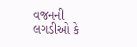વજનની લગડીઓ કે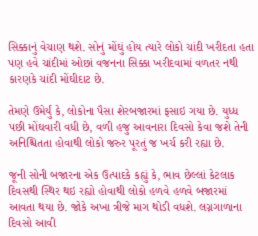સિક્કાનું વેચાણ થશે. સોનું મોંઘું હોય ત્યારે લોકો ચાંદી ખરીદતા હતા પણ હવે ચાંદીમાં ઓછાં વજનના સિક્કા ખરીદવામાં વળતર નથી કારણકે ચાંદી મોંઘીદાટ છે.

તેમણે ઉમેર્યું કે, લોકોના પૈસા શેરબજારમાં ફસાઇ ગયા છે. યુધ્ધ પછી મોંઘવારી વધી છે, વળી હજુ આવનારા દિવસો કેવા જશે તેની અનિશ્ચિતતા હોવાથી લોકો જરુર પૂરતું જ ખર્ચ કરી રહ્યા છે.

જૂની સોની બજારના એક ઉત્પાદકે કહ્યું કે, ભાવ છેલ્લાં કેટલાક દિવસથી સ્થિર થઇ રહ્યો હોવાથી લોકો હળવે હળવે બજારમાં આવતા થયા છે. જોકે અખા ત્રીજે માગ થોડી વધશે. લગ્નગાળાના દિવસો આવી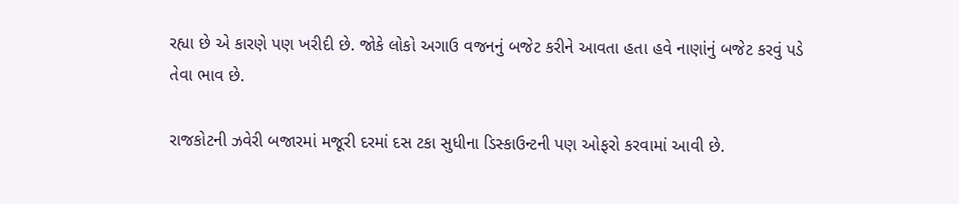રહ્યા છે એ કારણે પણ ખરીદી છે. જોકે લોકો અગાઉ વજનનું બજેટ કરીને આવતા હતા હવે નાણાંનું બજેટ કરવું પડે તેવા ભાવ છે.

રાજકોટની ઝવેરી બજારમાં મજૂરી દરમાં દસ ટકા સુધીના ડિસ્કાઉન્ટની પણ ઓફરો કરવામાં આવી છે.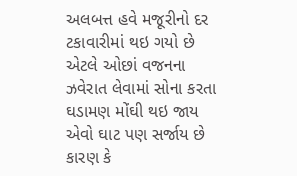અલબત્ત હવે મજૂરીનો દર ટકાવારીમાં થઇ ગયો છે એટલે ઓછાં વજનના ઝવેરાત લેવામાં સોના કરતા ઘડામણ મોંઘી થઇ જાય એવો ઘાટ પણ સર્જાય છે કારણ કે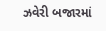ઝવેરી બજારમાં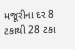મજૂરીના દર 8 ટકાથી 28 ટકા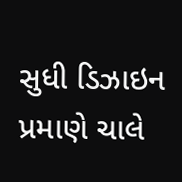સુધી ડિઝાઇન પ્રમાણે ચાલે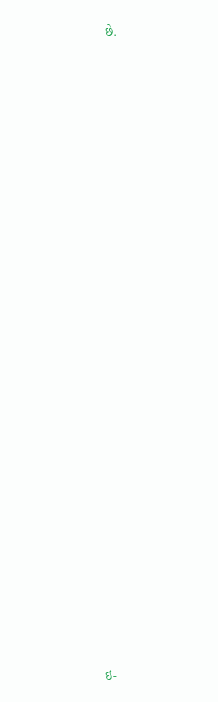છે.

























ઇ-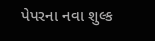પેપરના નવા શુલ્ક